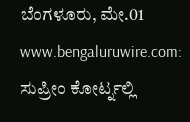ಬೆಂಗಳೂರು, ಮೇ.01 www.bengaluruwire.com: ಸುಪ್ರೀಂ ಕೋರ್ಟ್ನಲ್ಲಿ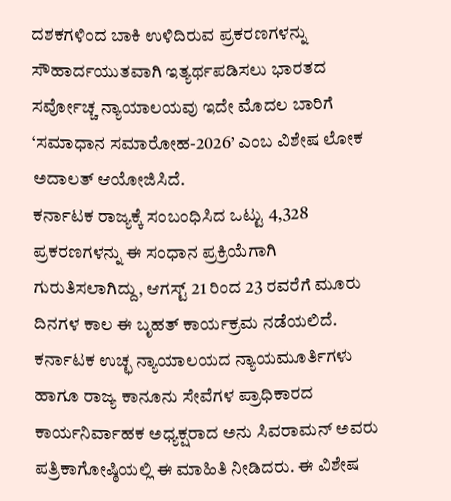ದಶಕಗಳಿಂದ ಬಾಕಿ ಉಳಿದಿರುವ ಪ್ರಕರಣಗಳನ್ನು ಸೌಹಾರ್ದಯುತವಾಗಿ ಇತ್ಯರ್ಥಪಡಿಸಲು ಭಾರತದ ಸರ್ವೋಚ್ಚ ನ್ಯಾಯಾಲಯವು ಇದೇ ಮೊದಲ ಬಾರಿಗೆ ‘ಸಮಾಧಾನ ಸಮಾರೋಹ-2026’ ಎಂಬ ವಿಶೇಷ ಲೋಕ ಅದಾಲತ್ ಆಯೋಜಿಸಿದೆ.
ಕರ್ನಾಟಕ ರಾಜ್ಯಕ್ಕೆ ಸಂಬಂಧಿಸಿದ ಒಟ್ಟು 4,328 ಪ್ರಕರಣಗಳನ್ನು ಈ ಸಂಧಾನ ಪ್ರಕ್ರಿಯೆಗಾಗಿ ಗುರುತಿಸಲಾಗಿದ್ದು, ಆಗಸ್ಟ್ 21 ರಿಂದ 23 ರವರೆಗೆ ಮೂರು ದಿನಗಳ ಕಾಲ ಈ ಬೃಹತ್ ಕಾರ್ಯಕ್ರಮ ನಡೆಯಲಿದೆ.
ಕರ್ನಾಟಕ ಉಚ್ಛ ನ್ಯಾಯಾಲಯದ ನ್ಯಾಯಮೂರ್ತಿಗಳು ಹಾಗೂ ರಾಜ್ಯ ಕಾನೂನು ಸೇವೆಗಳ ಪ್ರಾಧಿಕಾರದ ಕಾರ್ಯನಿರ್ವಾಹಕ ಅಧ್ಯಕ್ಷರಾದ ಅನು ಸಿವರಾಮನ್ ಅವರು ಪತ್ರಿಕಾಗೋಷ್ಠಿಯಲ್ಲಿ ಈ ಮಾಹಿತಿ ನೀಡಿದರು. ಈ ವಿಶೇಷ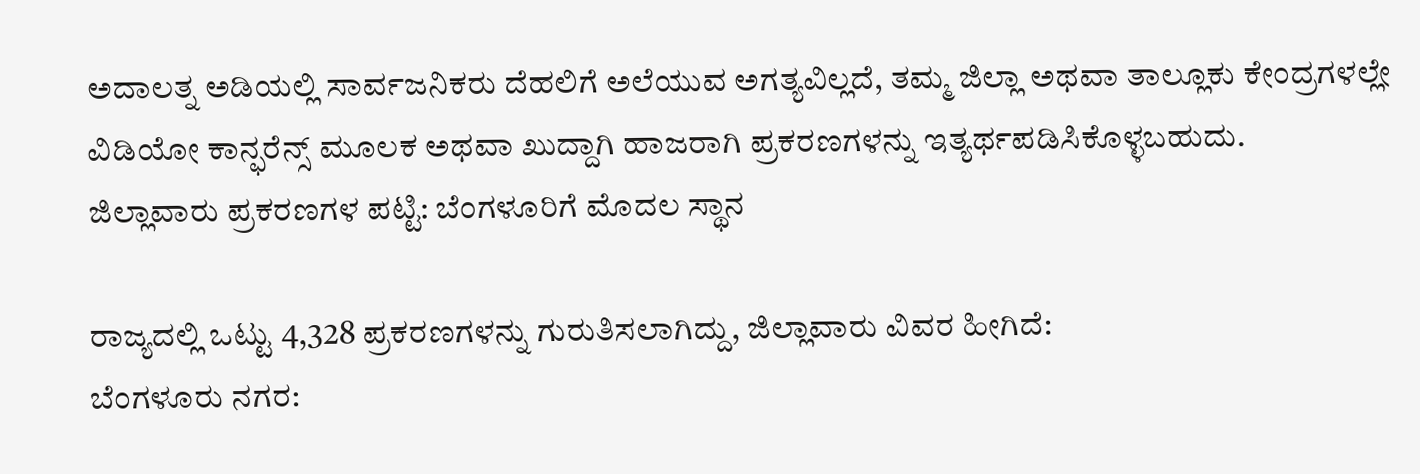ಅದಾಲತ್ನ ಅಡಿಯಲ್ಲಿ ಸಾರ್ವಜನಿಕರು ದೆಹಲಿಗೆ ಅಲೆಯುವ ಅಗತ್ಯವಿಲ್ಲದೆ, ತಮ್ಮ ಜಿಲ್ಲಾ ಅಥವಾ ತಾಲ್ಲೂಕು ಕೇಂದ್ರಗಳಲ್ಲೇ ವಿಡಿಯೋ ಕಾನ್ಫರೆನ್ಸ್ ಮೂಲಕ ಅಥವಾ ಖುದ್ದಾಗಿ ಹಾಜರಾಗಿ ಪ್ರಕರಣಗಳನ್ನು ಇತ್ಯರ್ಥಪಡಿಸಿಕೊಳ್ಳಬಹುದು.
ಜಿಲ್ಲಾವಾರು ಪ್ರಕರಣಗಳ ಪಟ್ಟಿ: ಬೆಂಗಳೂರಿಗೆ ಮೊದಲ ಸ್ಥಾನ

ರಾಜ್ಯದಲ್ಲಿ ಒಟ್ಟು 4,328 ಪ್ರಕರಣಗಳನ್ನು ಗುರುತಿಸಲಾಗಿದ್ದು, ಜಿಲ್ಲಾವಾರು ವಿವರ ಹೀಗಿದೆ:
ಬೆಂಗಳೂರು ನಗರ: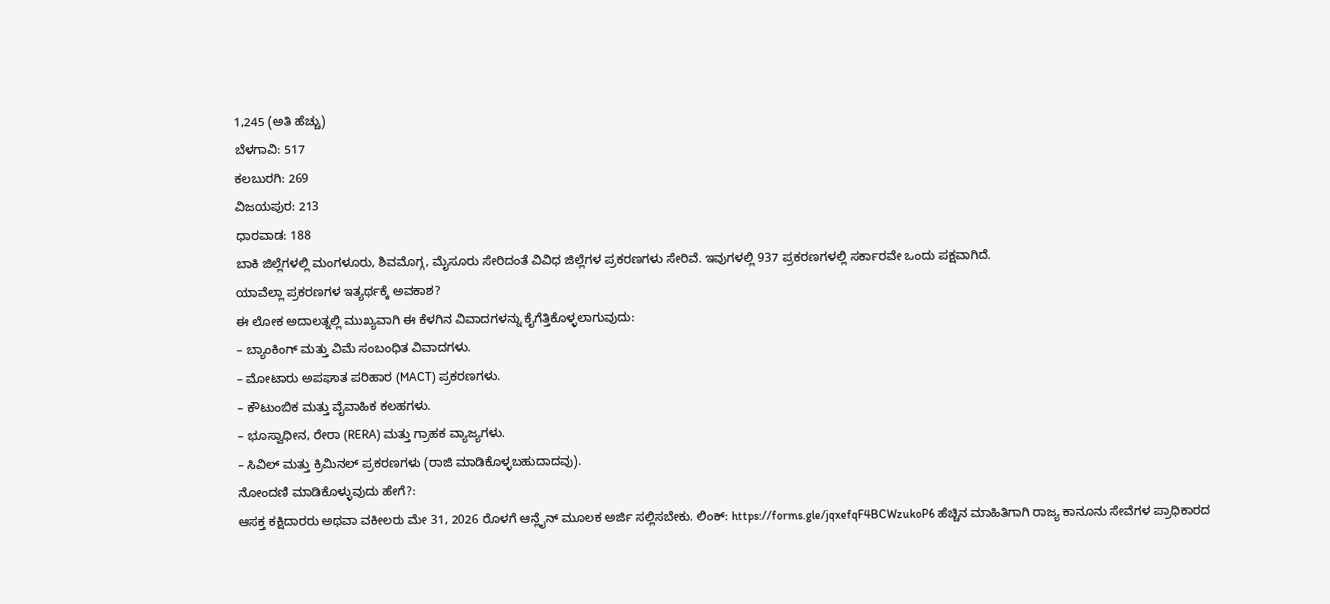1,245 (ಅತಿ ಹೆಚ್ಚು)
ಬೆಳಗಾವಿ: 517
ಕಲಬುರಗಿ: 269
ವಿಜಯಪುರ: 213
ಧಾರವಾಡ: 188
ಬಾಕಿ ಜಿಲ್ಲೆಗಳಲ್ಲಿ ಮಂಗಳೂರು, ಶಿವಮೊಗ್ಗ, ಮೈಸೂರು ಸೇರಿದಂತೆ ವಿವಿಧ ಜಿಲ್ಲೆಗಳ ಪ್ರಕರಣಗಳು ಸೇರಿವೆ. ಇವುಗಳಲ್ಲಿ 937 ಪ್ರಕರಣಗಳಲ್ಲಿ ಸರ್ಕಾರವೇ ಒಂದು ಪಕ್ಷವಾಗಿದೆ.
ಯಾವೆಲ್ಲಾ ಪ್ರಕರಣಗಳ ಇತ್ಯರ್ಥಕ್ಕೆ ಅವಕಾಶ?
ಈ ಲೋಕ ಅದಾಲತ್ನಲ್ಲಿ ಮುಖ್ಯವಾಗಿ ಈ ಕೆಳಗಿನ ವಿವಾದಗಳನ್ನು ಕೈಗೆತ್ತಿಕೊಳ್ಳಲಾಗುವುದು:
– ಬ್ಯಾಂಕಿಂಗ್ ಮತ್ತು ವಿಮೆ ಸಂಬಂಧಿತ ವಿವಾದಗಳು.
– ಮೋಟಾರು ಅಪಘಾತ ಪರಿಹಾರ (MACT) ಪ್ರಕರಣಗಳು.
– ಕೌಟುಂಬಿಕ ಮತ್ತು ವೈವಾಹಿಕ ಕಲಹಗಳು.
– ಭೂಸ್ವಾಧೀನ, ರೇರಾ (RERA) ಮತ್ತು ಗ್ರಾಹಕ ವ್ಯಾಜ್ಯಗಳು.
– ಸಿವಿಲ್ ಮತ್ತು ಕ್ರಿಮಿನಲ್ ಪ್ರಕರಣಗಳು (ರಾಜಿ ಮಾಡಿಕೊಳ್ಳಬಹುದಾದವು).
ನೋಂದಣಿ ಮಾಡಿಕೊಳ್ಳುವುದು ಹೇಗೆ?:
ಆಸಕ್ತ ಕಕ್ಷಿದಾರರು ಅಥವಾ ವಕೀಲರು ಮೇ 31, 2026 ರೊಳಗೆ ಆನ್ಲೈನ್ ಮೂಲಕ ಅರ್ಜಿ ಸಲ್ಲಿಸಬೇಕು. ಲಿಂಕ್: https://forms.gle/jqxefqF4BCWzukoP6 ಹೆಚ್ಚಿನ ಮಾಹಿತಿಗಾಗಿ ರಾಜ್ಯ ಕಾನೂನು ಸೇವೆಗಳ ಪ್ರಾಧಿಕಾರದ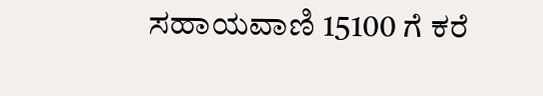ಸಹಾಯವಾಣಿ 15100 ಗೆ ಕರೆ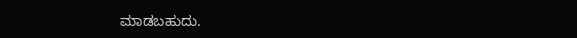ಮಾಡಬಹುದು.